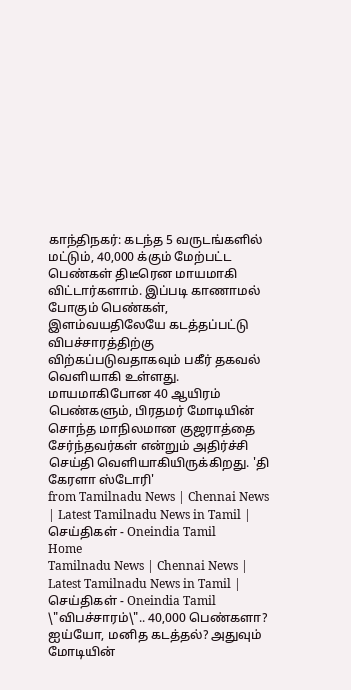காந்திநகர்: கடந்த 5 வருடங்களில் மட்டும், 40,000 க்கும் மேற்பட்ட பெண்கள் திடீரென மாயமாகி விட்டார்களாம். இப்படி காணாமல் போகும் பெண்கள், இளம்வயதிலேயே கடத்தப்பட்டு விபச்சாரத்திற்கு விற்கப்படுவதாகவும் பகீர் தகவல் வெளியாகி உள்ளது. மாயமாகிபோன 40 ஆயிரம் பெண்களும், பிரதமர் மோடியின் சொந்த மாநிலமான குஜராத்தை சேர்ந்தவர்கள் என்றும் அதிர்ச்சி செய்தி வெளியாகியிருக்கிறது. 'தி கேரளா ஸ்டோரி'
from Tamilnadu News | Chennai News | Latest Tamilnadu News in Tamil | செய்திகள் - Oneindia Tamil
Home
Tamilnadu News | Chennai News | Latest Tamilnadu News in Tamil | செய்திகள் - Oneindia Tamil
\"விபச்சாரம்\".. 40,000 பெண்களா? ஐய்யோ, மனித கடத்தல்? அதுவும் மோடியின்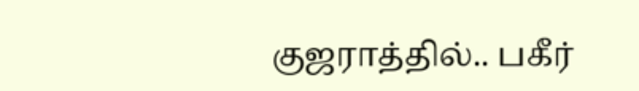குஜராத்தில்.. பகீர்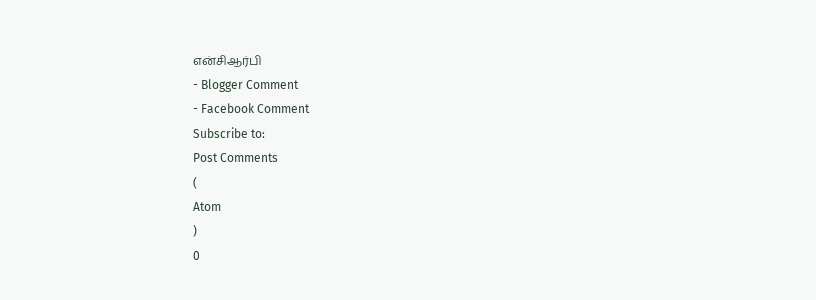என்சிஆர்பி
- Blogger Comment
- Facebook Comment
Subscribe to:
Post Comments
(
Atom
)
0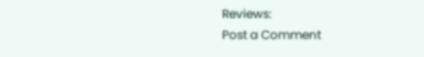Reviews:
Post a Comment